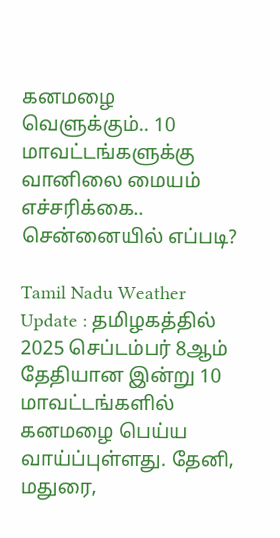கனமழை வெளுக்கும்.. 10 மாவட்டங்களுக்கு வானிலை மையம் எச்சரிக்கை.. சென்னையில் எப்படி?

Tamil Nadu Weather Update : தமிழகத்தில் 2025 செப்டம்பர் 8ஆம் தேதியான இன்று 10 மாவட்டங்களில் கனமழை பெய்ய வாய்ப்புள்ளது. தேனி, மதுரை,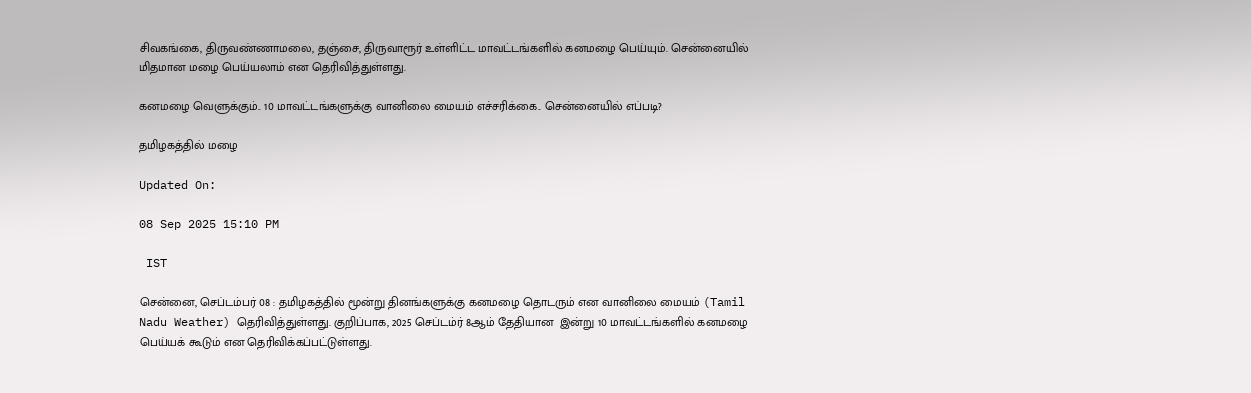சிவகங்கை, திருவண்ணாமலை, தஞ்சை, திருவாரூர் உள்ளிட்ட மாவட்டங்களில் கனமழை பெய்யும். சென்னையில் மிதமான மழை பெய்யலாம் என தெரிவித்துள்ளது.

கனமழை வெளுக்கும்.. 10 மாவட்டங்களுக்கு வானிலை மையம் எச்சரிக்கை.. சென்னையில் எப்படி?

தமிழகத்தில் மழை

Updated On:

08 Sep 2025 15:10 PM

 IST

சென்னை, செப்டம்பர் 08 : தமிழகத்தில் மூன்று தினங்களுக்கு கனமழை தொடரும் என வானிலை மையம் (Tamil Nadu Weather) தெரிவித்துள்ளது. குறிப்பாக, 2025 செப்டம்ர் 8ஆம் தேதியான  இன்று 10 மாவட்டங்களில் கனமழை பெய்யக் கூடும் என தெரிவிக்கப்பட்டுள்ளது.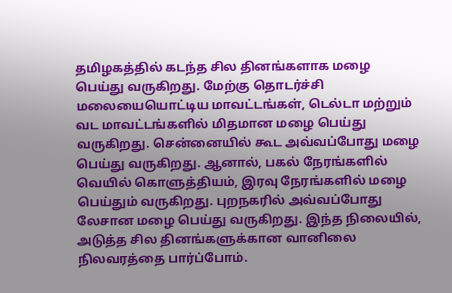தமிழகத்தில் கடந்த சில தினங்களாக மழை பெய்து வருகிறது. மேற்கு தொடர்ச்சி மலையையொட்டிய மாவட்டங்கள், டெல்டா மற்றும் வட மாவட்டங்களில் மிதமான மழை பெய்து வருகிறது. சென்னையில் கூட அவ்வப்போது மழை பெய்து வருகிறது. ஆனால், பகல் நேரங்களில் வெயில் கொளுத்தியம், இரவு நேரங்களில் மழை பெய்தும் வருகிறது. புறநகரில் அவ்வப்போது லேசான மழை பெய்து வருகிறது. இந்த நிலையில், அடுத்த சில தினங்களுக்கான வானிலை நிலவரத்தை பார்ப்போம்.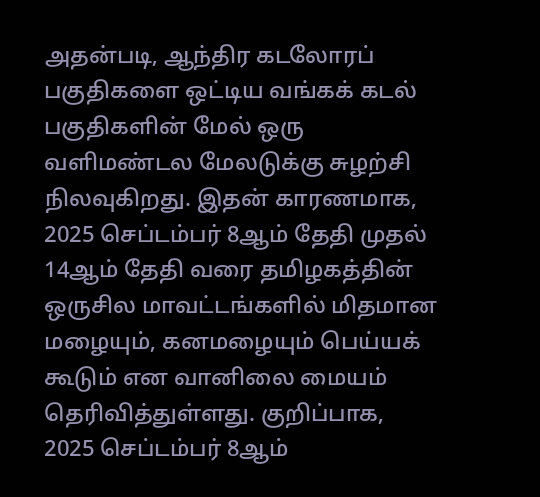அதன்படி, ஆந்திர கடலோரப் பகுதிகளை ஒட்டிய வங்கக் கடல் பகுதிகளின் மேல் ஒரு வளிமண்டல மேலடுக்கு சுழற்சி நிலவுகிறது. இதன் காரணமாக, 2025 செப்டம்பர் 8ஆம் தேதி முதல் 14ஆம் தேதி வரை தமிழகத்தின் ஒருசில மாவட்டங்களில் மிதமான மழையும், கனமழையும் பெய்யக் கூடும் என வானிலை மையம் தெரிவித்துள்ளது. குறிப்பாக, 2025 செப்டம்பர் 8ஆம்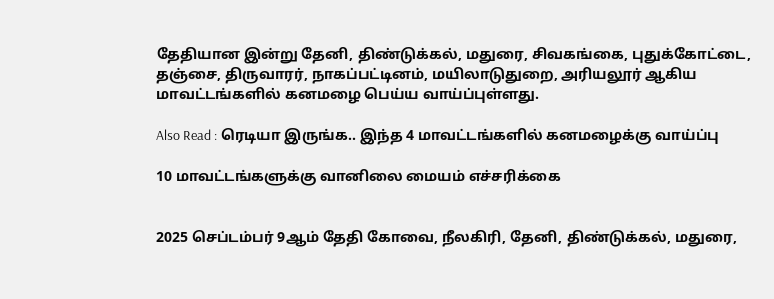தேதியான இன்று தேனி, திண்டுக்கல், மதுரை, சிவகங்கை, புதுக்கோட்டை, தஞ்சை, திருவாரர், நாகப்பட்டினம், மயிலாடுதுறை, அரியலூர் ஆகிய மாவட்டங்களில் கனமழை பெய்ய வாய்ப்புள்ளது.

Also Read : ரெடியா இருங்க.. இந்த 4 மாவட்டங்களில் கனமழைக்கு வாய்ப்பு

10 மாவட்டங்களுக்கு வானிலை மையம் எச்சரிக்கை


2025 செப்டம்பர் 9ஆம் தேதி கோவை, நீலகிரி, தேனி, திண்டுக்கல், மதுரை,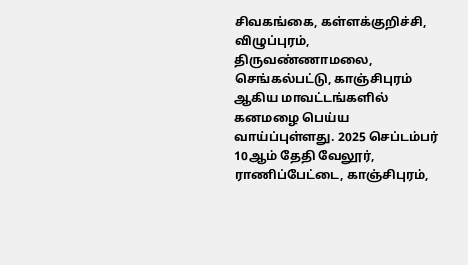சிவகங்கை, கள்ளக்குறிச்சி, விழுப்புரம், திருவண்ணாமலை, செங்கல்பட்டு, காஞ்சிபுரம் ஆகிய மாவட்டங்களில் கனமழை பெய்ய வாய்ப்புள்ளது. 2025 செப்டம்பர் 10ஆம் தேதி வேலூர், ராணிப்பேட்டை, காஞ்சிபுரம்,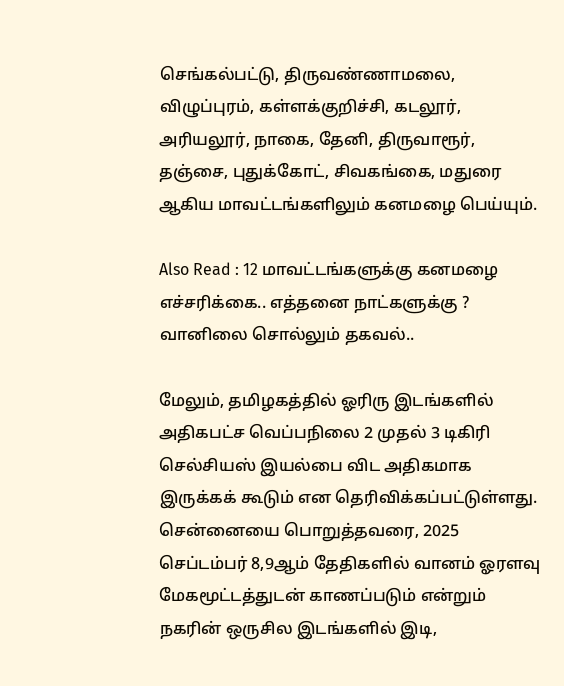செங்கல்பட்டு, திருவண்ணாமலை, விழுப்புரம், கள்ளக்குறிச்சி, கடலூர், அரியலூர், நாகை, தேனி, திருவாரூர், தஞ்சை, புதுக்கோட், சிவகங்கை, மதுரை ஆகிய மாவட்டங்களிலும் கனமழை பெய்யும்.

Also Read : 12 மாவட்டங்களுக்கு கனமழை எச்சரிக்கை.. எத்தனை நாட்களுக்கு ? வானிலை சொல்லும் தகவல்..

மேலும், தமிழகத்தில் ஓரிரு இடங்களில் அதிகபட்ச வெப்பநிலை 2 முதல் 3 டிகிரி செல்சியஸ் இயல்பை விட அதிகமாக இருக்கக் கூடும் என தெரிவிக்கப்பட்டுள்ளது. சென்னையை பொறுத்தவரை, 2025 செப்டம்பர் 8,9ஆம் தேதிகளில் வானம் ஓரளவு மேகமூட்டத்துடன் காணப்படும் என்றும் நகரின் ஒருசில இடங்களில் இடி,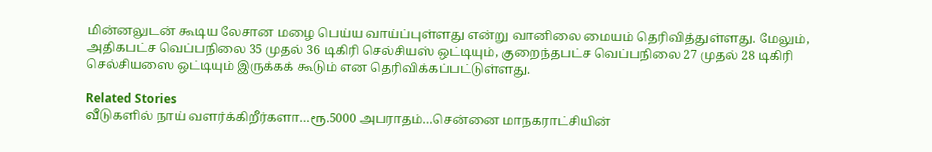மின்னலுடன் கூடிய லேசான மழை பெய்ய வாய்ப்புள்ளது என்று வானிலை மையம் தெரிவித்துள்ளது. மேலும், அதிகபட்ச வெப்பநிலை 35 முதல் 36 டிகிரி செல்சியஸ் ஒட்டியும், குறைந்தபட்ச வெப்பநிலை 27 முதல் 28 டிகிரி செல்சியஸை ஒட்டியும் இருக்கக் கூடும் என தெரிவிக்கப்பட்டுள்ளது.

Related Stories
வீடுகளில் நாய் வளர்க்கிறீர்களா…ரூ.5000 அபராதம்…சென்னை மாநகராட்சியின்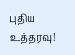புதிய உத்தரவு!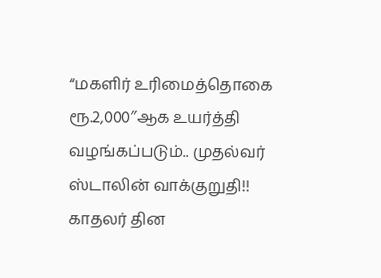“மகளிர் உரிமைத்தொகை ரூ.2,000″ஆக உயர்த்தி வழங்கப்படும்.. முதல்வர் ஸ்டாலின் வாக்குறுதி!!
காதலர் தின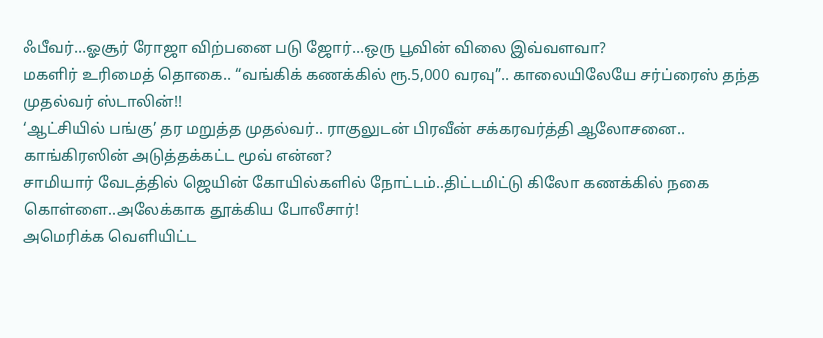ஃபீவர்…ஓசூர் ரோஜா விற்பனை படு ஜோர்…ஒரு பூவின் விலை இவ்வளவா?
மகளிர் உரிமைத் தொகை.. “வங்கிக் கணக்கில் ரூ.5,000 வரவு”.. காலையிலேயே சர்ப்ரைஸ் தந்த முதல்வர் ஸ்டாலின்!!
‘ஆட்சியில் பங்கு’ தர மறுத்த முதல்வர்.. ராகுலுடன் பிரவீன் சக்கரவர்த்தி ஆலோசனை.. காங்கிரஸின் அடுத்தக்கட்ட மூவ் என்ன?
சாமியார் வேடத்தில் ஜெயின் கோயில்களில் நோட்டம்..திட்டமிட்டு கிலோ கணக்கில் நகை கொள்ளை..அலேக்காக தூக்கிய போலீசார்!
அமெரிக்க வெளியிட்ட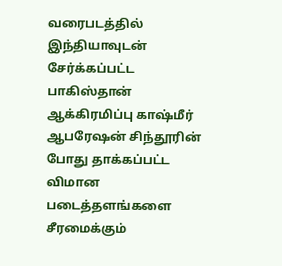வரைபடத்தில் இந்தியாவுடன் சேர்க்கப்பட்ட பாகிஸ்தான் ஆக்கிரமிப்பு காஷ்மீர்
ஆபரேஷன் சிந்தூரின் போது தாக்கப்பட்ட விமான படைத்தளங்களை சீரமைக்கும்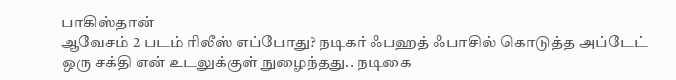பாகிஸ்தான்
ஆவேசம் 2 படம் ரிலீஸ் எப்போது? நடிகர் ஃபஹத் ஃபாசில் கொடுத்த அப்டேட்
ஒரு சக்தி என் உடலுக்குள் நுழைந்தது.. நடிகை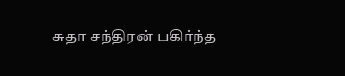சுதா சந்திரன் பகிர்ந்த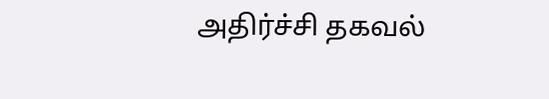அதிர்ச்சி தகவல்